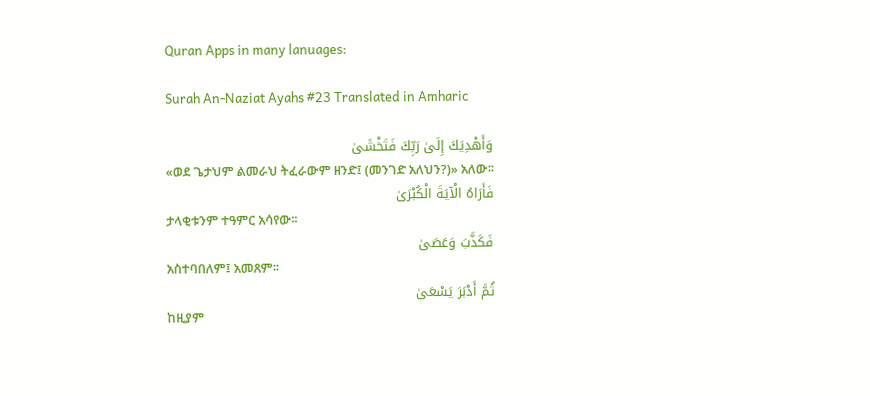Quran Apps in many lanuages:

Surah An-Naziat Ayahs #23 Translated in Amharic

وَأَهْدِيَكَ إِلَىٰ رَبِّكَ فَتَخْشَىٰ
«ወደ ጌታህም ልመራህ ትፈራውም ዘንድ፤ (መንገድ አለህን?)» አለው፡፡
فَأَرَاهُ الْآيَةَ الْكُبْرَىٰ
ታላቂቱንም ተዓምር አሳየው፡፡
فَكَذَّبَ وَعَصَىٰ
አስተባበለም፤ አመጸም፡፡
ثُمَّ أَدْبَرَ يَسْعَىٰ
ከዚያም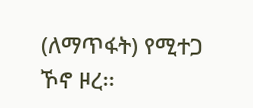(ለማጥፋት) የሚተጋ ኾኖ ዞረ፡፡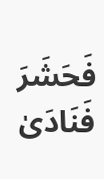فَحَشَرَ فَنَادَىٰ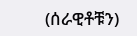(ሰራዊቶቹን)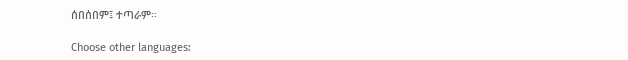ሰበሰበም፤ ተጣራም፡፡

Choose other languages: